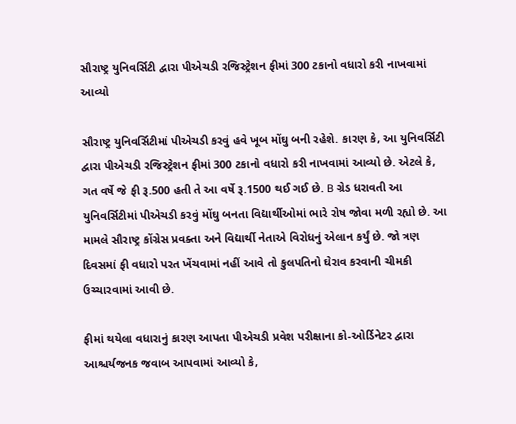સૌરાષ્ટ્ર યુનિવર્સિટી દ્વારા પીએચડી રજિસ્ટ્રેશન ફીમાં 300 ટકાનો વધારો કરી નાખવામાં આવ્યો

સૌરાષ્ટ્ર યુનિવર્સિટીમાં પીએચડી કરવું હવે ખૂબ મોંઘુ બની રહેશે. કારણ કે, આ યુનિવર્સિટી દ્વારા પીએચડી રજિસ્ટ્રેશન ફીમાં 300 ટકાનો વધારો કરી નાખવામાં આવ્યો છે. એટલે કે, ગત વર્ષે જે ફી રૂ.500 હતી તે આ વર્ષે રૂ.1500 થઈ ગઈ છે. B ગ્રેડ ધરાવતી આ યુનિવર્સિટીમાં પીએચડી કરવું મોંઘુ બનતા વિદ્યાર્થીઓમાં ભારે રોષ જોવા મળી રહ્યો છે. આ મામલે સૌરાષ્ટ્ર કોંગ્રેસ પ્રવક્તા અને વિદ્યાર્થી નેતાએ વિરોધનું એલાન કર્યું છે. જો ત્રણ દિવસમાં ફી વધારો પરત ખેંચવામાં નહીં આવે તો કુલપતિનો ઘેરાવ કરવાની ચીમકી ઉચ્ચારવામાં આવી છે.

ફીમાં થયેલા વધારાનું કારણ આપતા પીએચડી પ્રવેશ પરીક્ષાના કો-ઓર્ડિનેટર દ્વારા આશ્ચર્યજનક જવાબ આપવામાં આવ્યો કે,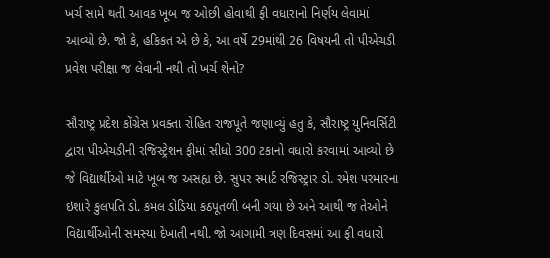ખર્ચ સામે થતી આવક ખૂબ જ ઓછી હોવાથી ફી વધારાનો નિર્ણય લેવામાં આવ્યો છે. જો કે, હકિકત એ છે કે, આ વર્ષે 29માંથી 26 વિષયની તો પીએચડી પ્રવેશ પરીક્ષા જ લેવાની નથી તો ખર્ચ શેનો?

સૌરાષ્ટ્ર પ્રદેશ કોંગ્રેસ પ્રવક્તા રોહિત રાજપૂતે જણાવ્યું હતુ કે, સૌરાષ્ટ્ર યુનિવર્સિટી દ્વારા પીએચડીની રજિસ્ટ્રેશન ફીમાં સીધો 300 ટકાનો વધારો કરવામાં આવ્યો છે જે વિદ્યાર્થીઓ માટે ખૂબ જ અસહ્ય છે. સુપર સ્માર્ટ રજિસ્ટ્રાર ડો. રમેશ પરમારના ઇશારે કુલપતિ ડો. કમલ ડોડિયા કઠપૂતળી બની ગયા છે અને આથી જ તેઓને વિદ્યાર્થીઓની સમસ્યા દેખાતી નથી. જો આગામી ત્રણ દિવસમાં આ ફી વધારો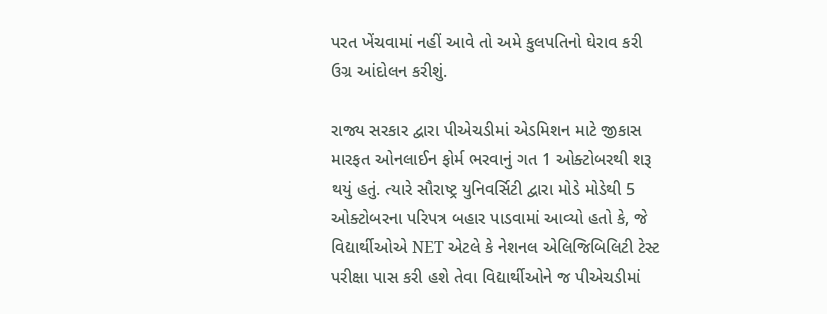પરત ખેંચવામાં નહીં આવે તો અમે કુલપતિનો ઘેરાવ કરી ઉગ્ર આંદોલન કરીશું.

રાજ્ય સરકાર દ્વારા પીએચડીમાં એડમિશન માટે જીકાસ મારફત ઓનલાઈન ફોર્મ ભરવાનું ગત 1 ઓક્ટોબરથી શરૂ થયું હતું. ત્યારે સૌરાષ્ટ્ર યુનિવર્સિટી દ્વારા મોડે મોડેથી 5 ઓક્ટોબરના પરિપત્ર બહાર પાડવામાં આવ્યો હતો કે, જે વિદ્યાર્થીઓએ NET એટલે કે નેશનલ એલિજિબિલિટી ટેસ્ટ પરીક્ષા પાસ કરી હશે તેવા વિદ્યાર્થીઓને જ પીએચડીમાં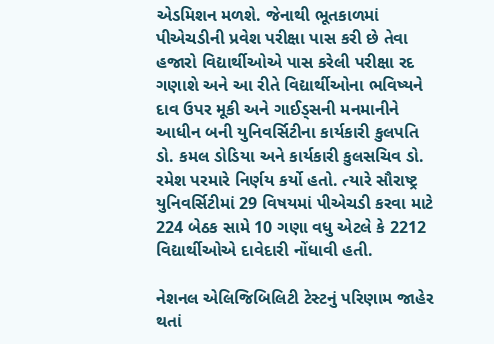એડમિશન મળશે. જેનાથી ભૂતકાળમાં પીએચડીની પ્રવેશ પરીક્ષા પાસ કરી છે તેવા હજારો વિદ્યાર્થીઓએ પાસ કરેલી પરીક્ષા રદ ગણાશે અને આ રીતે વિદ્યાર્થીઓના ભવિષ્યને દાવ ઉપર મૂકી અને ગાઈડ્સની મનમાનીને આધીન બની યુનિવર્સિટીના કાર્યકારી કુલપતિ ડો. કમલ ડોડિયા અને કાર્યકારી કુલસચિવ ડો. રમેશ પરમારે નિર્ણય કર્યો હતો. ત્યારે સૌરાષ્ટ્ર યુનિવર્સિટીમાં 29 વિષયમાં પીએચડી કરવા માટે 224 બેઠક સામે 10 ગણા વધુ એટલે કે 2212 વિદ્યાર્થીઓએ દાવેદારી નોંધાવી હતી.

નેશનલ એલિજિબિલિટી ટેસ્ટનું પરિણામ જાહેર થતાં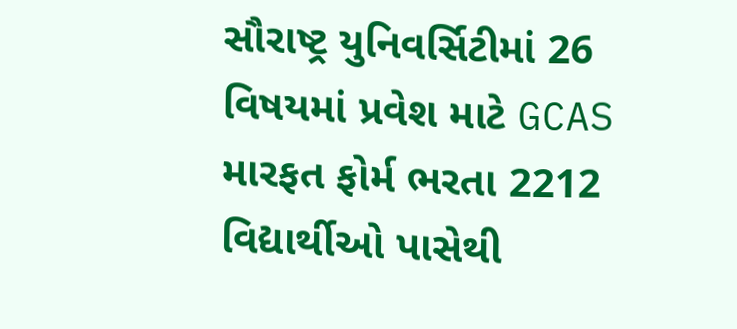સૌરાષ્ટ્ર યુનિવર્સિટીમાં 26 વિષયમાં પ્રવેશ માટે GCAS મારફત ફોર્મ ભરતા 2212 વિદ્યાર્થીઓ પાસેથી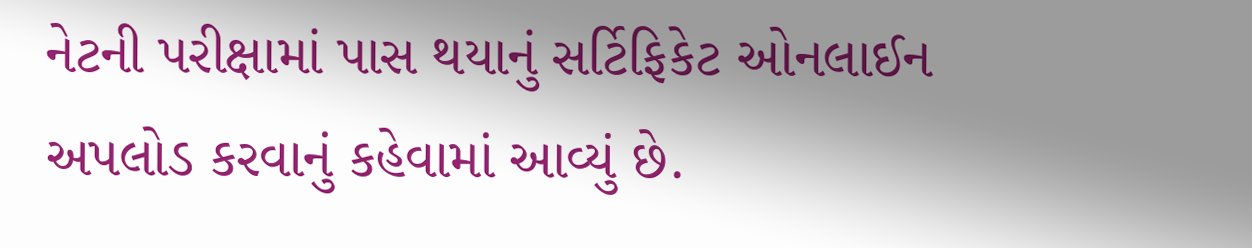નેટની પરીક્ષામાં પાસ થયાનું સર્ટિફિકેટ ઓનલાઈન અપલોડ કરવાનું કહેવામાં આવ્યું છે.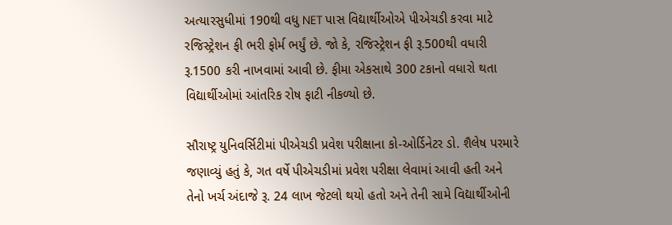અત્યારસુધીમાં 190થી વધુ NET પાસ વિદ્યાર્થીઓએ પીએચડી કરવા માટે રજિસ્ટ્રેશન ફી ભરી ફોર્મ ભર્યું છે. જો કે, રજિસ્ટ્રેશન ફી રૂ.500થી વધારી રૂ.1500 કરી નાખવામાં આવી છે. ફીમા એકસાથે 300 ટકાનો વધારો થતા વિદ્યાર્થીઓમાં આંતરિક રોષ ફાટી નીકળ્યો છે.

સૌરાષ્ટ્ર યુનિવર્સિટીમાં પીએચડી પ્રવેશ પરીક્ષાના કો-ઓર્ડિનેટર ડો. શૈલેષ પરમારે જણાવ્યું હતું કે, ગત વર્ષે પીએચડીમાં પ્રવેશ પરીક્ષા લેવામાં આવી હતી અને તેનો ખર્ચ અંદાજે રૂ. 24 લાખ જેટલો થયો હતો અને તેની સામે વિદ્યાર્થીઓની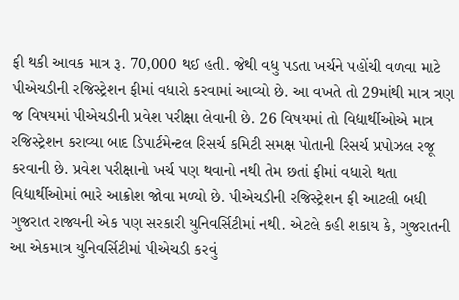ફી થકી આવક માત્ર રૂ. 70,000 થઈ હતી. જેથી વધુ પડતા ખર્ચને પહોંચી વળવા માટે પીએચડીની રજિસ્ટ્રેશન ફીમાં વધારો કરવામાં આવ્યો છે. આ વખતે તો 29માંથી માત્ર ત્રણ જ વિષયમાં પીએચડીની પ્રવેશ પરીક્ષા લેવાની છે. 26 વિષયમાં તો વિદ્યાર્થીઓએ માત્ર રજિસ્ટ્રેશન કરાવ્યા બાદ ડિપાર્ટમેન્ટલ રિસર્ચ કમિટી સમક્ષ પોતાની રિસર્ચ પ્રપોઝલ રજૂ કરવાની છે. પ્રવેશ પરીક્ષાનો ખર્ચ પણ થવાનો નથી તેમ છતાં ફીમાં વધારો થતા વિદ્યાર્થીઓમાં ભારે આક્રોશ જોવા મળ્યો છે. પીએચડીની રજિસ્ટ્રેશન ફી આટલી બધી ગુજરાત રાજ્યની એક પણ સરકારી યુનિવર્સિટીમાં નથી. એટલે કહી શકાય કે, ગુજરાતની આ એકમાત્ર યુનિવર્સિટીમાં પીએચડી કરવું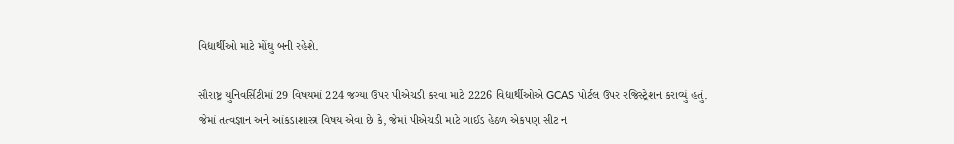વિદ્યાર્થીઓ માટે મોંઘુ બની રહેશે.

સૌરાષ્ટ્ર યુનિવર્સિટીમાં 29 વિષયમાં 224 જગ્યા ઉપર પીએચડી કરવા માટે 2226 વિદ્યાર્થીઓએ GCAS પોર્ટલ ઉપર રજિસ્ટ્રેશન કરાવ્યું હતું. જેમાં તત્વજ્ઞાન અને આંકડાશાસ્ત્ર વિષય એવા છે કે, જેમાં પીએચડી માટે ગાઈડ હેઠળ એકપણ સીટ ન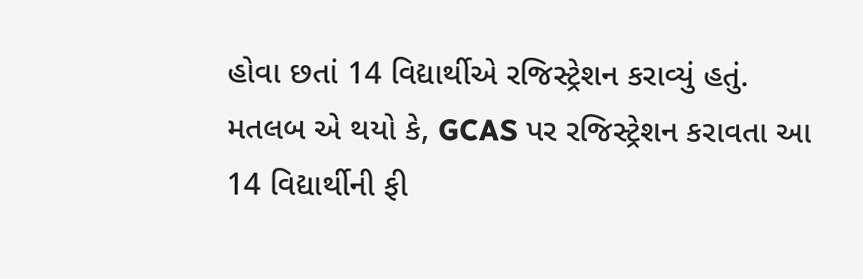હોવા છતાં 14 વિદ્યાર્થીએ રજિસ્ટ્રેશન કરાવ્યું હતું. મતલબ એ થયો કે, GCAS પર રજિસ્ટ્રેશન કરાવતા આ 14 વિદ્યાર્થીની ફી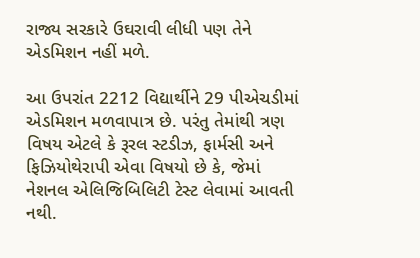રાજ્ય સરકારે ઉઘરાવી લીધી પણ તેને એડમિશન નહીં મળે.

આ ઉપરાંત 2212 વિદ્યાર્થીને 29 પીએચડીમાં એડમિશન મળવાપાત્ર છે. પરંતુ તેમાંથી ત્રણ વિષય એટલે કે રૂરલ સ્ટડીઝ, ફાર્મસી અને ફિઝિયોથેરાપી એવા વિષયો છે કે, જેમાં નેશનલ એલિજિબિલિટી ટેસ્ટ લેવામાં આવતી નથી.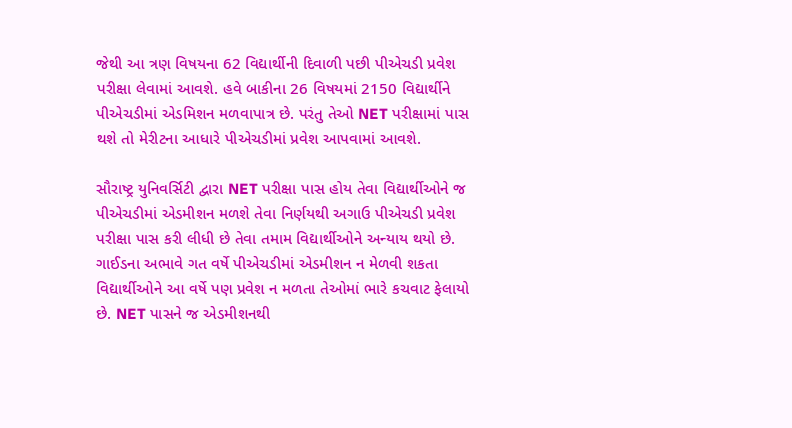જેથી આ ત્રણ વિષયના 62 વિદ્યાર્થીની દિવાળી પછી પીએચડી પ્રવેશ પરીક્ષા લેવામાં આવશે. હવે બાકીના 26 વિષયમાં 2150 વિદ્યાર્થીને પીએચડીમાં એડમિશન મળવાપાત્ર છે. પરંતુ તેઓ NET પરીક્ષામાં પાસ થશે તો મેરીટના આધારે પીએચડીમાં પ્રવેશ આપવામાં આવશે.

સૌરાષ્ટ્ર યુનિવર્સિટી દ્વારા NET પરીક્ષા પાસ હોય તેવા વિદ્યાર્થીઓને જ પીએચડીમાં એડમીશન મળશે તેવા નિર્ણયથી અગાઉ પીએચડી પ્રવેશ પરીક્ષા પાસ કરી લીધી છે તેવા તમામ વિદ્યાર્થીઓને અન્યાય થયો છે. ગાઈડના અભાવે ગત વર્ષે પીએચડીમાં એડમીશન ન મેળવી શકતા વિદ્યાર્થીઓને આ વર્ષે પણ પ્રવેશ ન મળતા તેઓમાં ભારે કચવાટ ફેલાયો છે. NET પાસને જ એડમીશનથી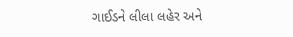ગાઈડને લીલા લહેર અને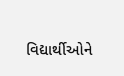વિદ્યાર્થીઓને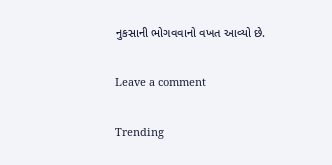નુકસાની ભોગવવાનો વખત આવ્યો છે.

Leave a comment

Trending